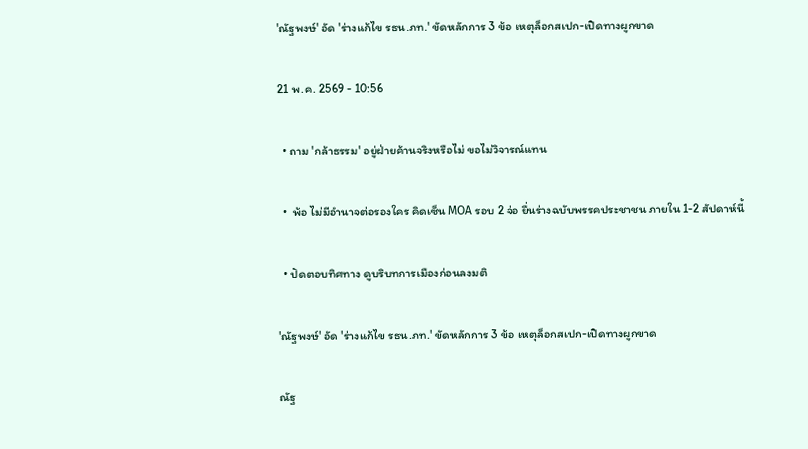'ณัฐพงษ์' อัด 'ร่างแก้ไข รธน.ภท.' ขัดหลักการ 3 ข้อ เหตุล็อกสเปก-เปิดทางผูกขาด

21 พ.ค. 2569 - 10:56

  • ถาม 'กล้าธรรม' อยู่ฝ่ายค้านจริงหรือไม่ ขอไม่วิจารณ์แทน

  •  พ้อ ไม่มีอำนาจต่อรองใคร คิดเซ็น MOA รอบ 2 จ่อ ยื่นร่างฉบับพรรคประชาชน ภายใน 1-2 สัปดาห์นี้

  • ปัดตอบทิศทาง ดูบริบทการเมืองก่อนลงมติ

'ณัฐพงษ์' อัด 'ร่างแก้ไข รธน.ภท.' ขัดหลักการ 3 ข้อ เหตุล็อกสเปก-เปิดทางผูกขาด

ณัฐ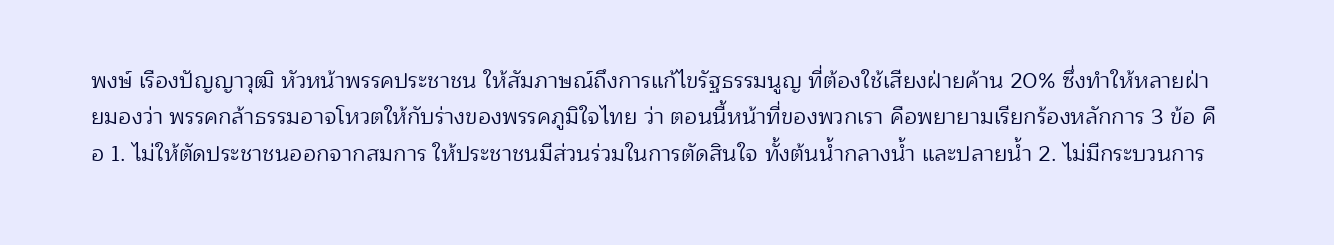พงษ์ เรืองปัญญาวุฒิ หัวหน้าพรรคประชาชน ให้สัมภาษณ์ถึงการแก้ไขรัฐธรรมนูญ ที่ต้องใช้เสียงฝ่ายค้าน 20% ซึ่งทำให้หลายฝ่ายมองว่า พรรคกล้าธรรมอาจโหวตให้กับร่างของพรรคภูมิใจไทย ว่า ตอนนี้หน้าที่ของพวกเรา คือพยายามเรียกร้องหลักการ 3 ข้อ คือ 1. ไม่ให้ตัดประชาชนออกจากสมการ ให้ประชาชนมีส่วนร่วมในการตัดสินใจ ทั้งต้นน้ำกลางน้ำ และปลายน้ำ 2. ไม่มีกระบวนการ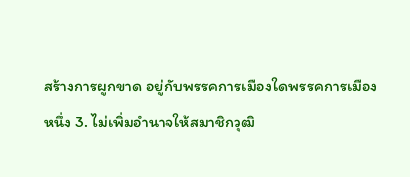สร้างการผูกขาด อยู่กับพรรคการเมืองใดพรรคการเมืองหนึ่ง 3. ไม่เพิ่มอำนาจให้สมาชิกวุฒิ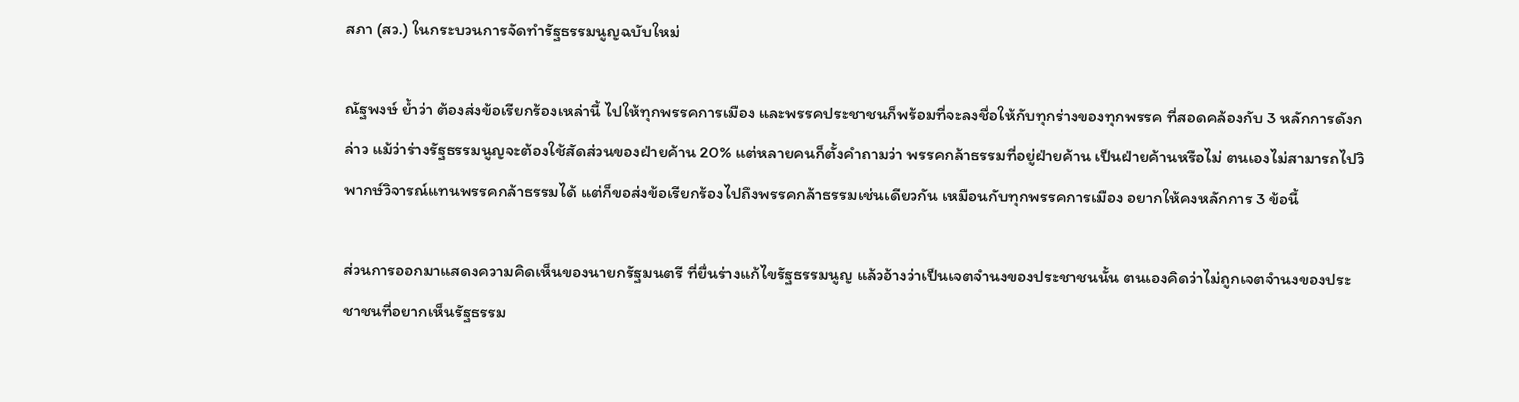สภา (สว.) ในกระบวนการจัดทำรัฐธรรมนูญฉบับใหม่

ณัฐพงษ์ ย้ำว่า ต้องส่งข้อเรียกร้องเหล่านี้ ไปให้ทุกพรรคการเมือง และพรรคประชาชนก็พร้อมที่จะลงชื่อให้กับทุกร่างของทุกพรรค ที่สอดคล้องกับ 3 หลักการดังกล่าว แม้ว่าร่างรัฐธรรมนูญจะต้องใช้สัดส่วนของฝ่ายค้าน 20% แต่หลายคนก็ตั้งคำถามว่า พรรคกล้าธรรมที่อยู่ฝ่ายค้าน เป็นฝ่ายค้านหรือไม่ ตนเองไม่สามารถไปวิพากษ์วิจารณ์แทนพรรคกล้าธรรมได้ แต่ก็ขอส่งข้อเรียกร้องไปถึงพรรคกล้าธรรมเช่นเดียวกัน เหมือนกับทุกพรรคการเมือง อยากให้คงหลักการ 3 ข้อนี้

ส่วนการออกมาแสดงความคิดเห็นของนายกรัฐมนตรี ที่ยื่นร่างแก้ไขรัฐธรรมนูญ แล้วอ้างว่าเป็นเจตจำนงของประชาชนนั้น ตนเองคิดว่าไม่ถูกเจตจำนงของประชาชนที่อยากเห็นรัฐธรรม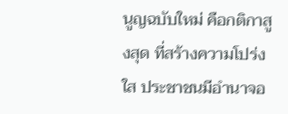นูญฉบับใหม่ คือกติกาสูงสุด ที่สร้างความโปร่งใส ประชาชนมีอำนาจอ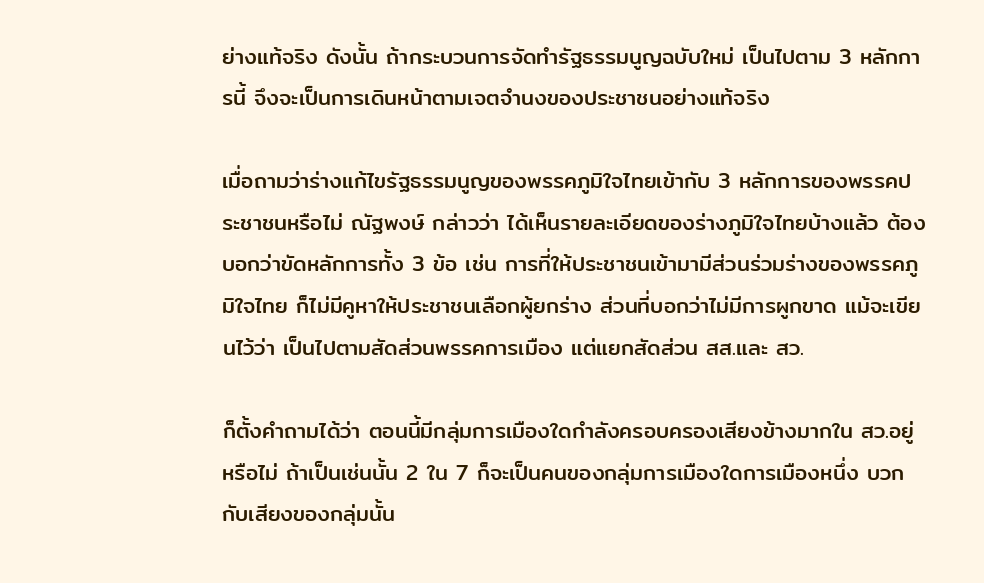ย่างแท้จริง ดังนั้น ถ้ากระบวนการจัดทำรัฐธรรมนูญฉบับใหม่ เป็นไปตาม 3 หลักการนี้ จึงจะเป็นการเดินหน้าตามเจตจำนงของประชาชนอย่างแท้จริง

เมื่อถามว่าร่างแก้ไขรัฐธรรมนูญของพรรคภูมิใจไทยเข้ากับ 3 หลักการของพรรคประชาชนหรือไม่ ณัฐพงษ์ กล่าวว่า ได้เห็นรายละเอียดของร่างภูมิใจไทยบ้างแล้ว ต้องบอกว่าขัดหลักการทั้ง 3 ข้อ เช่น การที่ให้ประชาชนเข้ามามีส่วนร่วมร่างของพรรคภูมิใจไทย ก็ไม่มีคูหาให้ประชาชนเลือกผู้ยกร่าง ส่วนที่บอกว่าไม่มีการผูกขาด แม้จะเขียนไว้ว่า เป็นไปตามสัดส่วนพรรคการเมือง แต่แยกสัดส่วน สส.และ สว.

ก็ตั้งคำถามได้ว่า ตอนนี้มีกลุ่มการเมืองใดกำลังครอบครองเสียงข้างมากใน สว.อยู่หรือไม่ ถ้าเป็นเช่นนั้น 2 ใน 7 ก็จะเป็นคนของกลุ่มการเมืองใดการเมืองหนึ่ง บวกกับเสียงของกลุ่มนั้น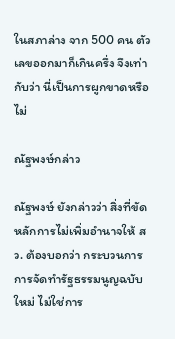ในสภาล่าง จาก 500 คน ตัวเลขออกมาก็เกินครึ่ง จึงเท่ากับว่า นี่เป็นการผูกขาดหรือไม่

ณัฐพงษ์กล่าว

ณัฐพงษ์ ยังกล่าวว่า สิ่งที่ขัดหลักการไม่เพิ่มอำนาจให้ สว. ต้องบอกว่า กระบวนการการจัดทำรัฐธรรมนูญฉบับใหม่ ไม่ใช่การ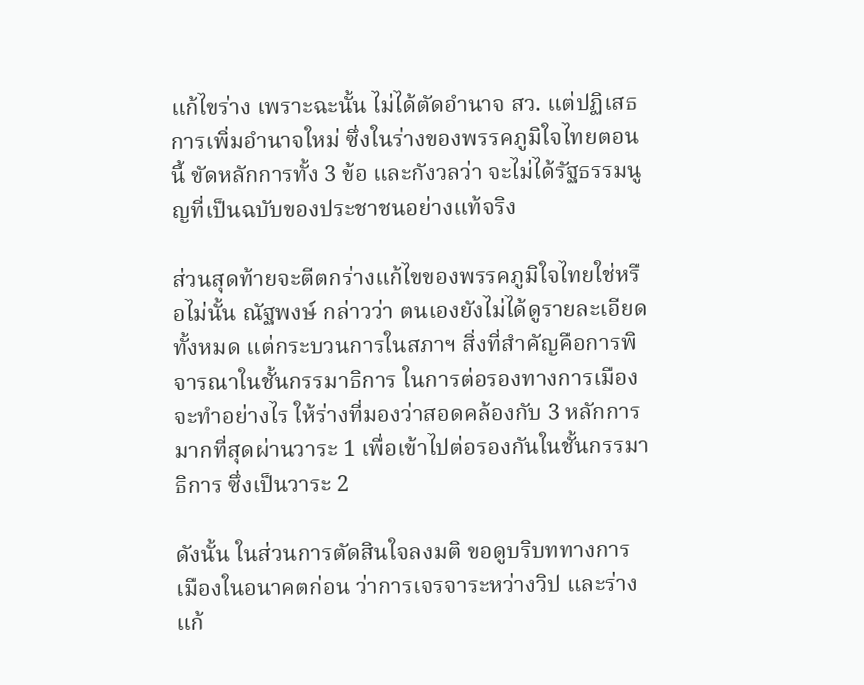แก้ไขร่าง เพราะฉะนั้น ไม่ได้ตัดอำนาจ สว. แต่ปฏิเสธการเพิ่มอำนาจใหม่ ซึ่งในร่างของพรรคภูมิใจไทยตอนนี้ ขัดหลักการทั้ง 3 ข้อ และกังวลว่า จะไม่ได้รัฐธรรมนูญที่เป็นฉบับของประชาชนอย่างแท้จริง

ส่วนสุดท้ายจะตีตกร่างแก้ไขของพรรคภูมิใจไทยใช่หรือไม่นั้น ณัฐพงษ์ กล่าวว่า ตนเองยังไม่ได้ดูรายละเอียดทั้งหมด แต่กระบวนการในสภาฯ สิ่งที่สำคัญคือการพิจารณาในชั้นกรรมาธิการ ในการต่อรองทางการเมืองจะทำอย่างไร ให้ร่างที่มองว่าสอดคล้องกับ 3 หลักการมากที่สุดผ่านวาระ 1 เพื่อเข้าไปต่อรองกันในชั้นกรรมาธิการ ซึ่งเป็นวาระ 2

ดังนั้น ในส่วนการตัดสินใจลงมติ ขอดูบริบททางการเมืองในอนาคตก่อน ว่าการเจรจาระหว่างวิป และร่างแก้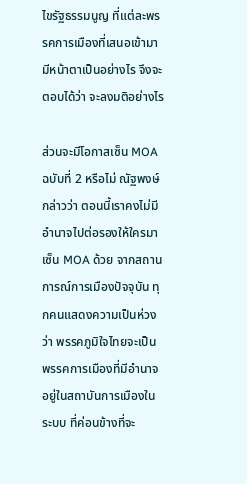ไขรัฐธรรมนูญ ที่แต่ละพรรคการเมืองที่เสนอเข้ามามีหน้าตาเป็นอย่างไร จึงจะตอบได้ว่า จะลงมติอย่างไร

ส่วนจะมีโอกาสเซ็น MOA ฉบับที่ 2 หรือไม่ ณัฐพงษ์ กล่าวว่า ตอนนี้เราคงไม่มีอำนาจไปต่อรองให้ใครมาเซ็น MOA ด้วย จากสถานการณ์การเมืองปัจจุบัน ทุกคนแสดงความเป็นห่วงว่า พรรคภูมิใจไทยจะเป็นพรรคการเมืองที่มีอำนาจ อยู่ในสถาบันการเมืองในระบบ ที่ค่อนข้างที่จะ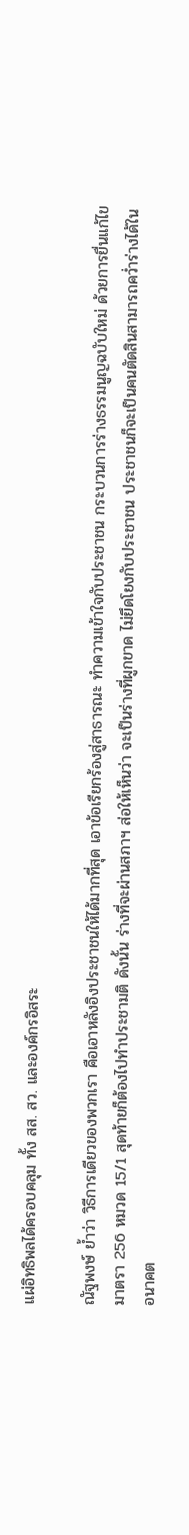แผ่อิทธิพลได้ครอบคลุม ทั้ง สส. สว. และองค์กรอิสระ

ณัฐพงษ์ ย้ำว่า วิธีการเดียวของพวกเรา คือเอาหลังอิงประชาชนให้ได้มากที่สุด เอาข้อเรียกร้องสู่สาธารณะ ทำความเข้าใจกับประชาชน กระบวนการร่างธรรมนูญฉบับใหม่ ด้วยการยื่นแก้ไขมาตรา 256 หมวด 15/1 สุดท้ายก็ต้องไปทำประชามติ ดังนั้น ร่างที่จะผ่านสภาฯ ส่อให้เห็นว่า จะเป็นร่างที่ผูกขาด ไม่ยึดโยงกับประชาชน ประชาชนก็จะเป็นคนตัดสินสามารถคว่ำร่างได้ในอนาคต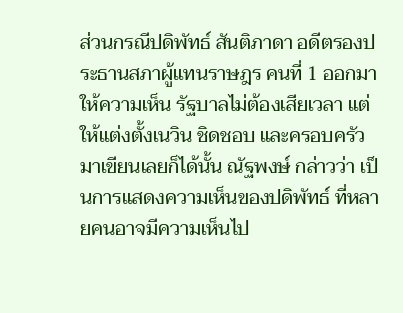ส่วนกรณีปดิพัทธ์ สันติภาดา อดีตรองประธานสภาผู้แทนราษฎร คนที่ 1 ออกมาให้ความเห็น รัฐบาลไม่ต้องเสียเวลา แต่ให้แต่งตั้งเนวิน ชิดชอบ และครอบครัวมาเขียนเลยก็ได้นั้น ณัฐพงษ์ กล่าวว่า เป็นการแสดงความเห็นของปดิพัทธ์ ที่หลายคนอาจมีความเห็นไป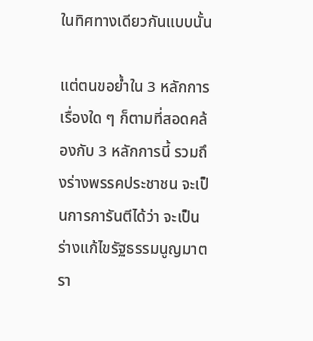ในทิศทางเดียวกันแบบนั้น

แต่ตนขอย้ำใน 3 หลักการ เรื่องใด ๆ ก็ตามที่สอดคล้องกับ 3 หลักการนี้ รวมถึงร่างพรรคประชาชน จะเป็นการการันตีได้ว่า จะเป็นร่างแก้ไขรัฐธรรมนูญมาตรา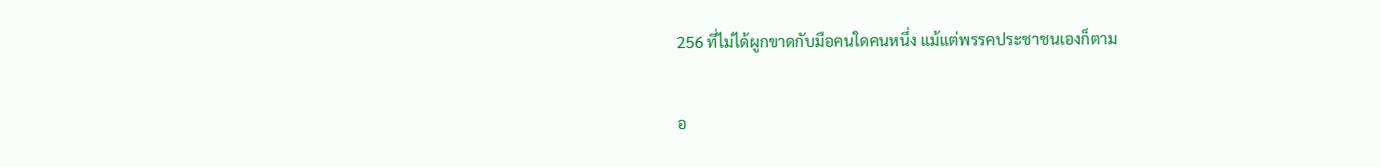256 ที่ไม่ได้ผูกขาดกับมือคนใดคนหนึ่ง แม้แต่พรรคประชาชนเองก็ตาม

อ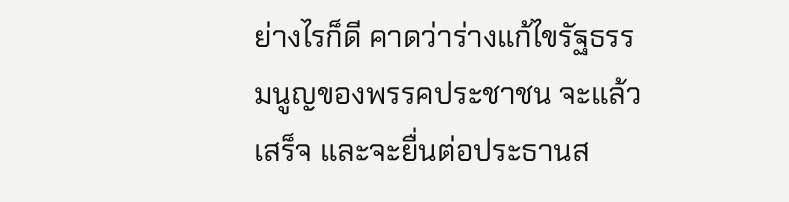ย่างไรก็ดี คาดว่าร่างแก้ไขรัฐธรรมนูญของพรรคประชาชน จะแล้วเสร็จ และจะยื่นต่อประธานส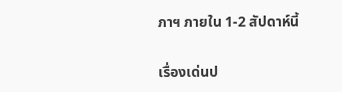ภาฯ ภายใน 1-2 สัปดาห์นี้

เรื่องเด่นป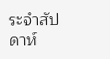ระจำสัปดาห์